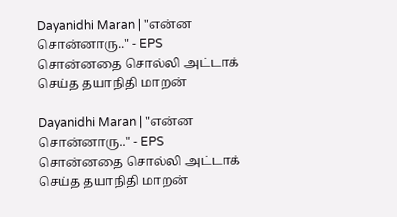Dayanidhi Maran | "என்ன சொன்னாரு.." - EPS சொன்னதை சொல்லி அட்டாக் செய்த தயாநிதி மாறன்

Dayanidhi Maran | "என்ன சொன்னாரு.." - EPS சொன்னதை சொல்லி அட்டாக் செய்த தயாநிதி மாறன்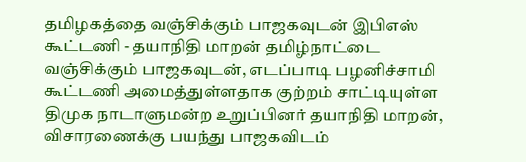தமிழகத்தை வஞ்சிக்கும் பாஜகவுடன் இபிஎஸ் கூட்டணி - தயாநிதி மாறன் தமிழ்நாட்டை வஞ்சிக்கும் பாஜகவுடன், எடப்பாடி பழனிச்சாமி கூட்டணி அமைத்துள்ளதாக குற்றம் சாட்டியுள்ள திமுக நாடாளுமன்ற உறுப்பினர் தயாநிதி மாறன், விசாரணைக்கு பயந்து பாஜகவிடம்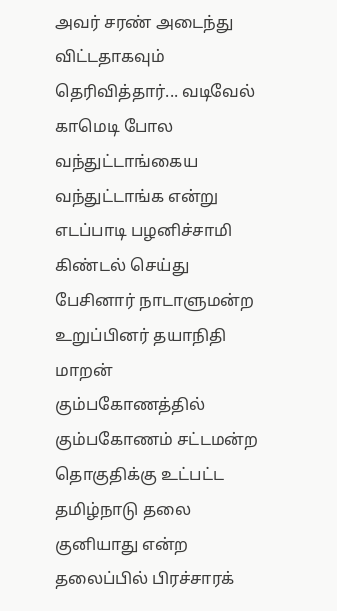அவர் சரண் அடைந்து விட்டதாகவும் தெரிவித்தார்... வடிவேல் காமெடி போல வந்துட்டாங்கைய வந்துட்டாங்க என்று எடப்பாடி பழனிச்சாமி கிண்டல் செய்து பேசினார் நாடாளுமன்ற உறுப்பினர் தயாநிதி மாறன் கும்பகோணத்தில் கும்பகோணம் சட்டமன்ற தொகுதிக்கு உட்பட்ட தமிழ்நாடு தலை குனியாது என்ற தலைப்பில் பிரச்சாரக்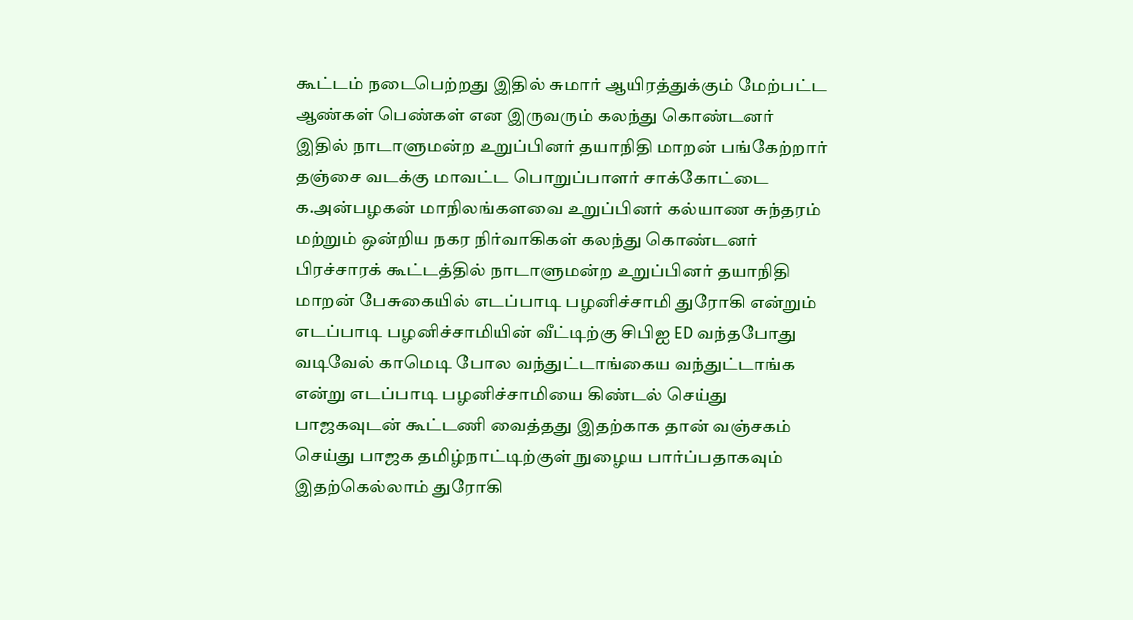கூட்டம் நடைபெற்றது இதில் சுமார் ஆயிரத்துக்கும் மேற்பட்ட ஆண்கள் பெண்கள் என இருவரும் கலந்து கொண்டனர் இதில் நாடாளுமன்ற உறுப்பினர் தயாநிதி மாறன் பங்கேற்றார் தஞ்சை வடக்கு மாவட்ட பொறுப்பாளர் சாக்கோட்டை க.அன்பழகன் மாநிலங்களவை உறுப்பினர் கல்யாண சுந்தரம் மற்றும் ஒன்றிய நகர நிர்வாகிகள் கலந்து கொண்டனர் பிரச்சாரக் கூட்டத்தில் நாடாளுமன்ற உறுப்பினர் தயாநிதி மாறன் பேசுகையில் எடப்பாடி பழனிச்சாமி துரோகி என்றும் எடப்பாடி பழனிச்சாமியின் வீட்டிற்கு சிபிஐ ED வந்தபோது வடிவேல் காமெடி போல வந்துட்டாங்கைய வந்துட்டாங்க என்று எடப்பாடி பழனிச்சாமியை கிண்டல் செய்து பாஜகவுடன் கூட்டணி வைத்தது இதற்காக தான் வஞ்சகம் செய்து பாஜக தமிழ்நாட்டிற்குள் நுழைய பார்ப்பதாகவும் இதற்கெல்லாம் துரோகி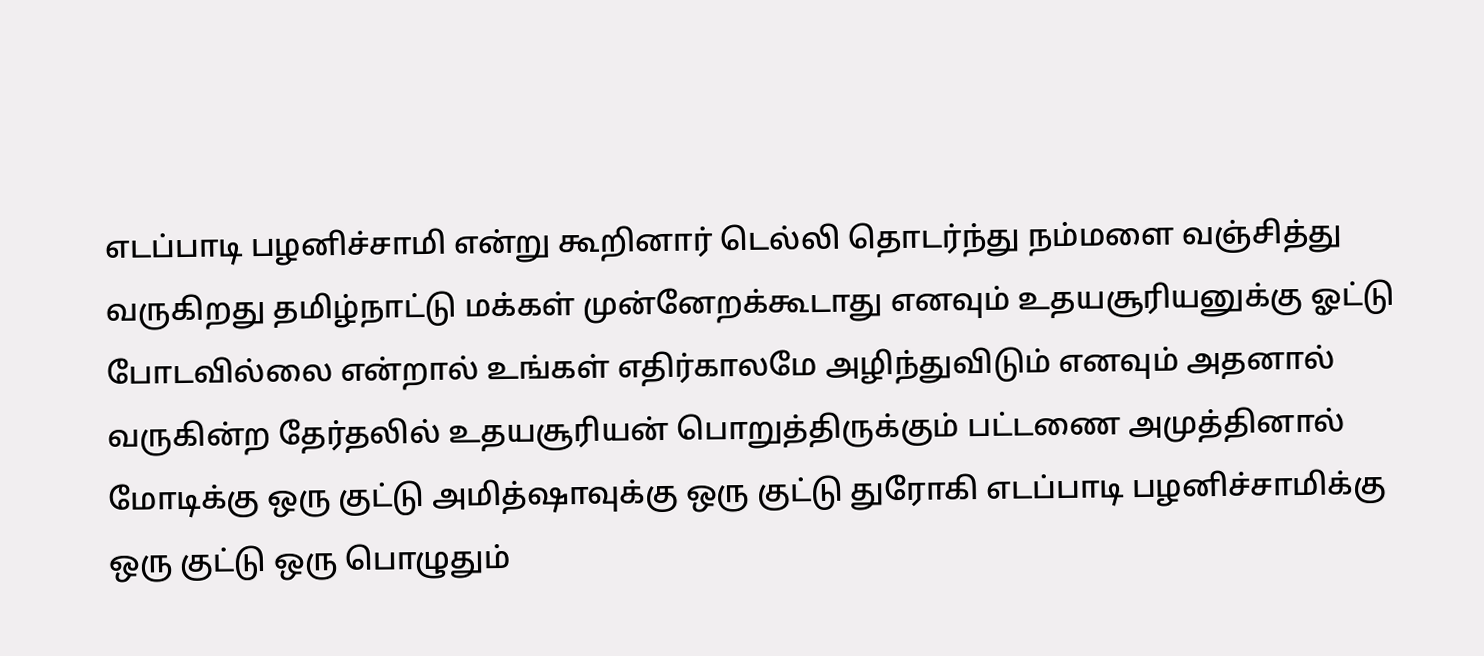எடப்பாடி பழனிச்சாமி என்று கூறினார் டெல்லி தொடர்ந்து நம்மளை வஞ்சித்து வருகிறது தமிழ்நாட்டு மக்கள் முன்னேறக்கூடாது எனவும் உதயசூரியனுக்கு ஓட்டு போடவில்லை என்றால் உங்கள் எதிர்காலமே அழிந்துவிடும் எனவும் அதனால் வருகின்ற தேர்தலில் உதயசூரியன் பொறுத்திருக்கும் பட்டணை அமுத்தினால் மோடிக்கு ஒரு குட்டு அமித்ஷாவுக்கு ஒரு குட்டு துரோகி எடப்பாடி பழனிச்சாமிக்கு ஒரு குட்டு ஒரு பொழுதும்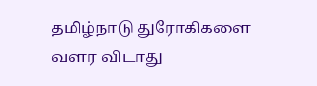தமிழ்நாடு துரோகிகளை வளர விடாது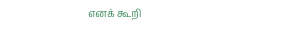எனக் கூறி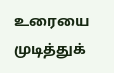உரையை முடித்துக்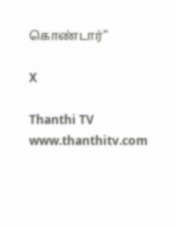கொண்டார்"

X

Thanthi TV
www.thanthitv.com